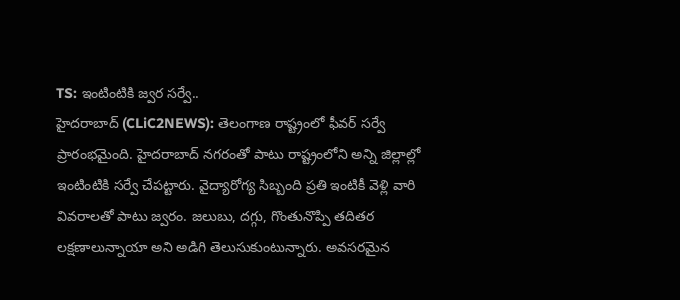TS: ఇంటింటికి జ్వర సర్వే..
హైదరాబాద్ (CLiC2NEWS): తెలంగాణ రాష్ట్రంలో ఫీవర్ సర్వే ప్రారంభమైంది. హైదరాబాద్ నగరంతో పాటు రాష్ట్రంలోని అన్ని జిల్లాల్లో ఇంటింటికి సర్వే చేపట్టారు. వైద్యారోగ్య సిబ్బంది ప్రతి ఇంటికీ వెళ్లి వారి వివరాలతో పాటు జ్వరం. జలుబు, దగ్గు, గొంతునొప్పి తదితర లక్షణాలున్నాయా అని అడిగి తెలుసుకుంటున్నారు. అవసరమైన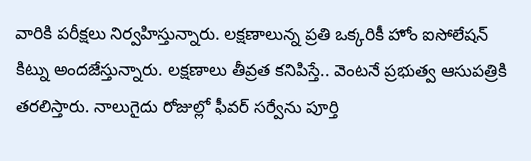వారికి పరీక్షలు నిర్వహిస్తున్నారు. లక్షణాలున్న ప్రతి ఒక్కరికీ హోం ఐసోలేషన్ కిట్ను అందజేస్తున్నారు. లక్షణాలు తీవ్రత కనిపిస్తే.. వెంటనే ప్రభుత్వ ఆసుపత్రికి తరలిస్తారు. నాలుగైదు రోజుల్లో ఫీవర్ సర్వేను పూర్తి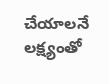చేయాలనే లక్ష్యంతో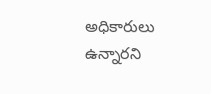అధికారులు ఉన్నారని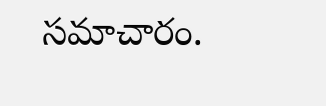సమాచారం.